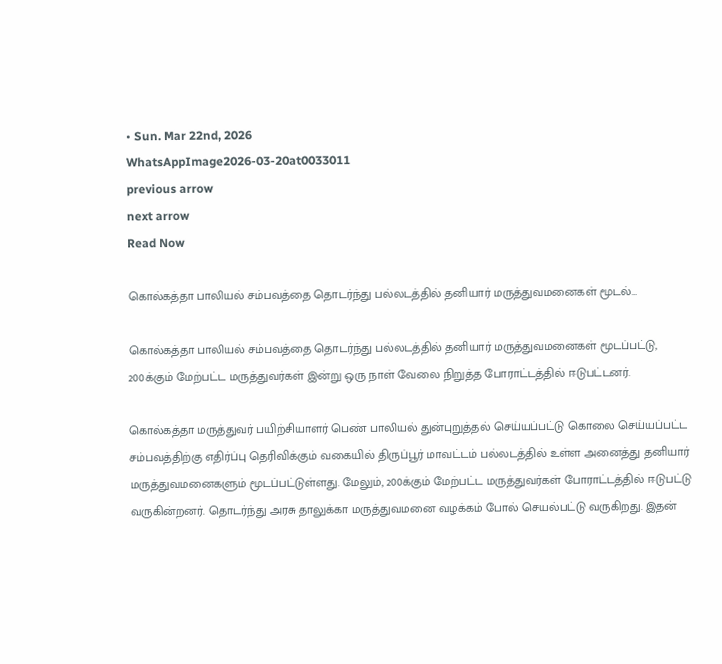• Sun. Mar 22nd, 2026
WhatsAppImage2026-03-20at0033011
previous arrow
next arrow
Read Now

கொல்கத்தா பாலியல் சம்பவத்தை தொடர்ந்து பல்லடத்தில் தனியார் மருத்துவமனைகள் மூடல்…

கொல்கத்தா பாலியல் சம்பவத்தை தொடர்ந்து பல்லடத்தில் தனியார் மருத்துவமனைகள் மூடப்பட்டு, 200க்கும் மேற்பட்ட மருத்துவர்கள் இன்று ஒரு நாள் வேலை நிறுத்த போராட்டத்தில் ஈடுபட்டனர்.

கொல்கத்தா மருத்துவர் பயிற்சியாளர் பெண் பாலியல் துன்புறுத்தல் செய்யப்பட்டு கொலை செய்யப்பட்ட சம்பவத்திற்கு எதிர்ப்பு தெரிவிக்கும் வகையில் திருப்பூர் மாவட்டம் பல்லடத்தில் உள்ள அனைத்து தனியார் மருத்துவமனைகளும் மூடப்பட்டுள்ளது. மேலும், 200க்கும் மேற்பட்ட மருத்துவர்கள் போராட்டத்தில் ஈடுபட்டு வருகின்றனர். தொடர்ந்து அரசு தாலுக்கா மருத்துவமனை வழக்கம் போல் செயல்பட்டு வருகிறது. இதன்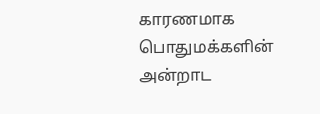காரணமாக பொதுமக்களின் அன்றாட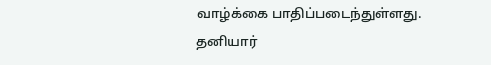வாழ்க்கை பாதிப்படைந்துள்ளது. தனியார்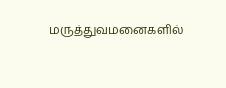மருத்துவமனைகளில்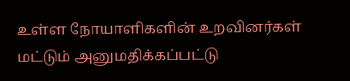உள்ள நோயாளிகளின் உறவினர்கள் மட்டும் அனுமதிக்கப்பட்டு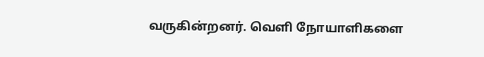வருகின்றனர். வெளி நோயாளிகளை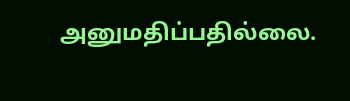அனுமதிப்பதில்லை.